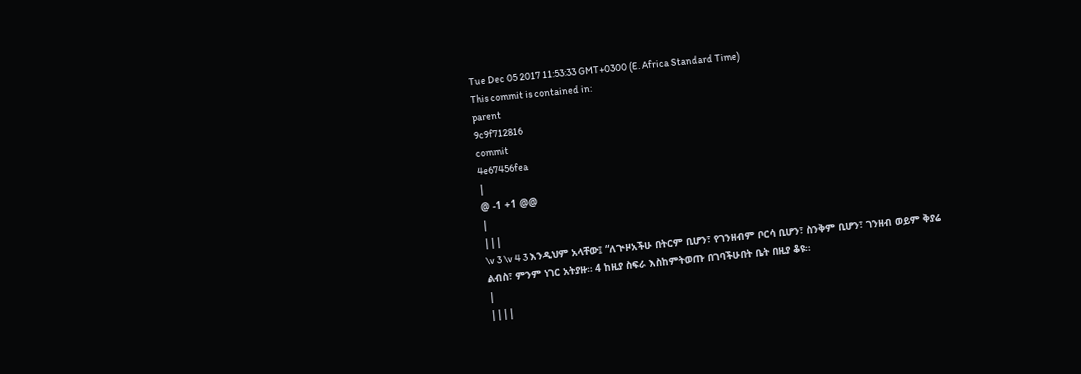Tue Dec 05 2017 11:53:33 GMT+0300 (E. Africa Standard Time)
This commit is contained in:
parent
9c9f712816
commit
4e67456fea
|
@ -1 +1 @@
|
|||
\v 3 \v 4 3 እንዲህም አላቸው፤ “ለጒዞአችሁ በትርም ቢሆን፣ የገንዘብም ቦርሳ ቢሆን፣ ስንቅም ቢሆን፣ ገንዘብ ወይም ቅያሬ ልብስ፣ ምንም ነገር አትያዙ። 4 ከዚያ ስፍራ እስከምትወጡ በገባችሁበት ቤት በዚያ ቆዩ።
|
||||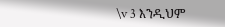\v 3 እንዲህም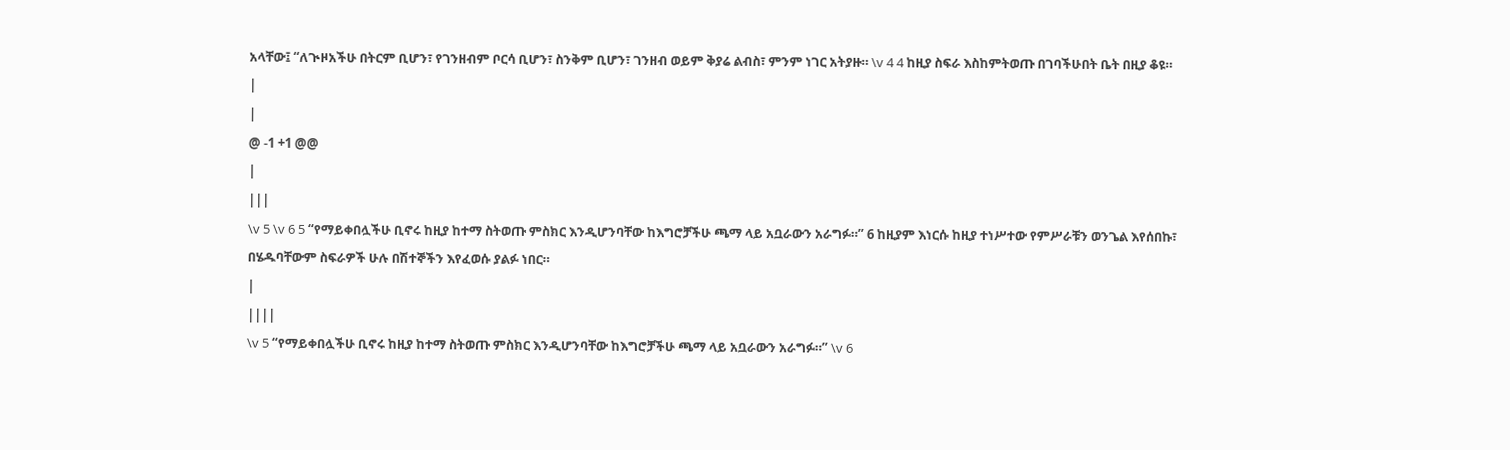አላቸው፤ “ለጒዞአችሁ በትርም ቢሆን፣ የገንዘብም ቦርሳ ቢሆን፣ ስንቅም ቢሆን፣ ገንዘብ ወይም ቅያሬ ልብስ፣ ምንም ነገር አትያዙ። \v 4 4 ከዚያ ስፍራ እስከምትወጡ በገባችሁበት ቤት በዚያ ቆዩ።
|
|
@ -1 +1 @@
|
|||
\v 5 \v 6 5 “የማይቀበሏችሁ ቢኖሩ ከዚያ ከተማ ስትወጡ ምስክር እንዲሆንባቸው ከእግሮቻችሁ ጫማ ላይ አቧራውን አራግፉ።” 6 ከዚያም እነርሱ ከዚያ ተነሥተው የምሥራቹን ወንጌል እየሰበኩ፣ በሄዱባቸውም ስፍራዎች ሁሉ በሽተኞችን እየፈወሱ ያልፉ ነበር።
|
||||
\v 5 “የማይቀበሏችሁ ቢኖሩ ከዚያ ከተማ ስትወጡ ምስክር እንዲሆንባቸው ከእግሮቻችሁ ጫማ ላይ አቧራውን አራግፉ።” \v 6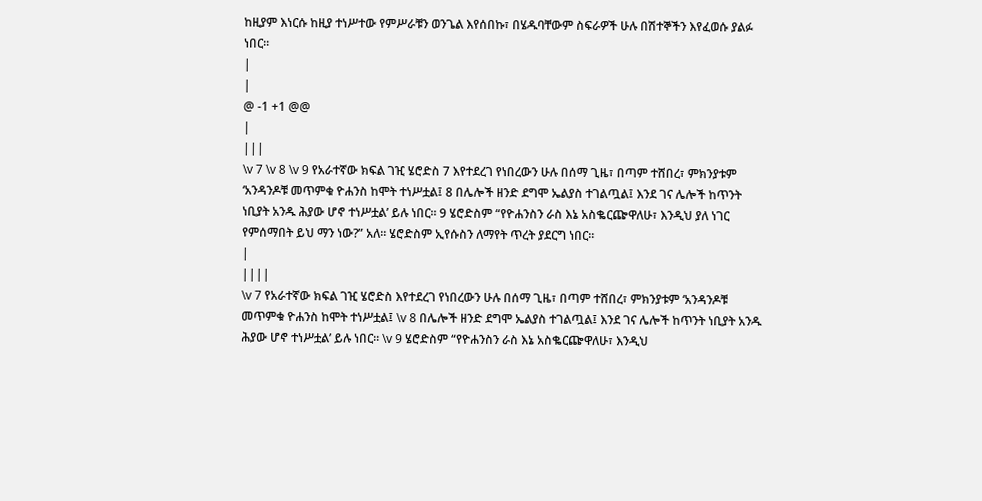ከዚያም እነርሱ ከዚያ ተነሥተው የምሥራቹን ወንጌል እየሰበኩ፣ በሄዱባቸውም ስፍራዎች ሁሉ በሽተኞችን እየፈወሱ ያልፉ ነበር።
|
|
@ -1 +1 @@
|
|||
\v 7 \v 8 \v 9 የአራተኛው ክፍል ገዢ ሄሮድስ 7 እየተደረገ የነበረውን ሁሉ በሰማ ጊዜ፣ በጣም ተሸበረ፣ ምክንያቱም ‘አንዳንዶቹ መጥምቁ ዮሐንስ ከሞት ተነሥቷል፤ 8 በሌሎች ዘንድ ደግሞ ኤልያስ ተገልጧል፤ እንደ ገና ሌሎች ከጥንት ነቢያት አንዱ ሕያው ሆኖ ተነሥቷል’ ይሉ ነበር። 9 ሄሮድስም “የዮሐንስን ራስ እኔ አስቈርጬዋለሁ፣ እንዲህ ያለ ነገር የምሰማበት ይህ ማን ነው?” አለ። ሄሮድስም ኢየሱስን ለማየት ጥረት ያደርግ ነበር።
|
||||
\v 7 የአራተኛው ክፍል ገዢ ሄሮድስ እየተደረገ የነበረውን ሁሉ በሰማ ጊዜ፣ በጣም ተሸበረ፣ ምክንያቱም ‘አንዳንዶቹ መጥምቁ ዮሐንስ ከሞት ተነሥቷል፤ \v 8 በሌሎች ዘንድ ደግሞ ኤልያስ ተገልጧል፤ እንደ ገና ሌሎች ከጥንት ነቢያት አንዱ ሕያው ሆኖ ተነሥቷል’ ይሉ ነበር። \v 9 ሄሮድስም “የዮሐንስን ራስ እኔ አስቈርጬዋለሁ፣ እንዲህ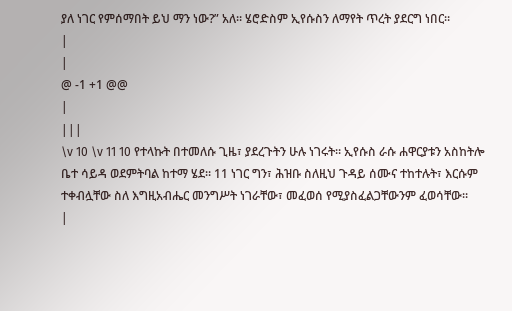ያለ ነገር የምሰማበት ይህ ማን ነው?” አለ። ሄሮድስም ኢየሱስን ለማየት ጥረት ያደርግ ነበር።
|
|
@ -1 +1 @@
|
|||
\v 10 \v 11 10 የተላኩት በተመለሱ ጊዜ፣ ያደረጉትን ሁሉ ነገሩት። ኢየሱስ ራሱ ሐዋርያቱን አስከትሎ ቤተ ሳይዳ ወደምትባል ከተማ ሄደ። 11 ነገር ግን፣ ሕዝቡ ስለዚህ ጉዳይ ሰሙና ተከተሉት፣ እርሱም ተቀብሏቸው ስለ እግዚአብሔር መንግሥት ነገራቸው፣ መፈወሰ የሚያስፈልጋቸውንም ፈወሳቸው።
|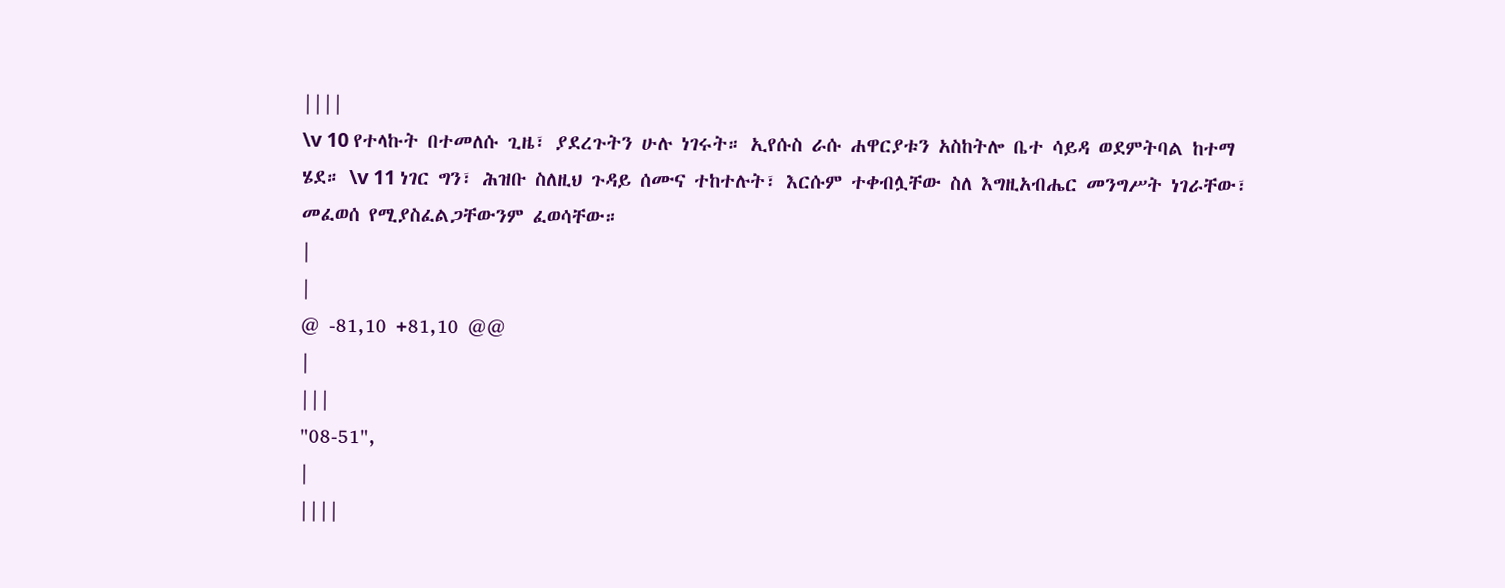||||
\v 10 የተላኩት በተመለሱ ጊዜ፣ ያደረጉትን ሁሉ ነገሩት። ኢየሱስ ራሱ ሐዋርያቱን አስከትሎ ቤተ ሳይዳ ወደምትባል ከተማ ሄደ። \v 11 ነገር ግን፣ ሕዝቡ ስለዚህ ጉዳይ ሰሙና ተከተሉት፣ እርሱም ተቀብሏቸው ስለ እግዚአብሔር መንግሥት ነገራቸው፣ መፈወሰ የሚያስፈልጋቸውንም ፈወሳቸው።
|
|
@ -81,10 +81,10 @@
|
|||
"08-51",
|
||||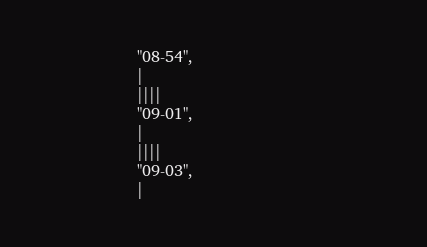"08-54",
|
||||
"09-01",
|
||||
"09-03",
|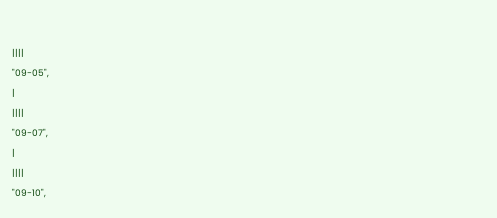||||
"09-05",
|
||||
"09-07",
|
||||
"09-10",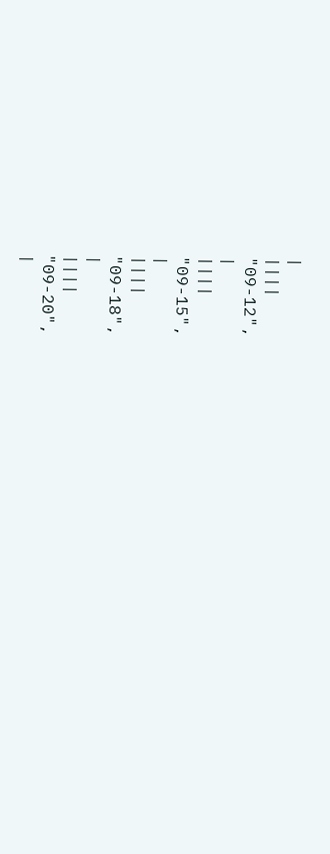|
||||
"09-12",
|
||||
"09-15",
|
||||
"09-18",
|
||||
"09-20",
|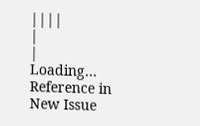||||
|
|
Loading…
Reference in New Issue